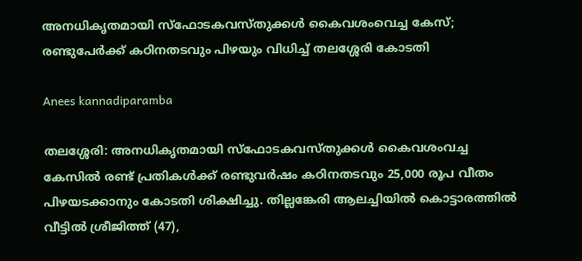അനധികൃതമായി സ്ഫോടകവസ്തുക്കൾ കൈവശംവെച്ച കേസ്; രണ്ടുപേർക്ക് കഠിനതടവും പിഴയും വിധിച്ച് തലശ്ശേരി കോടതി

Anees kannadiparamba

തലശ്ശേരി: അനധികൃതമായി സ്‌ഫോടകവസ്തുക്കൾ കൈവശംവച്ച കേസിൽ രണ്ട് പ്രതികൾക്ക് രണ്ടുവർഷം കഠിനതടവും 25,000 രൂപ വീതം പിഴയടക്കാനും കോടതി ശിക്ഷിച്ചു. തില്ലങ്കേരി ആലച്ചിയിൽ കൊട്ടാരത്തിൽ വീട്ടിൽ ശ്രീജിത്ത് (47),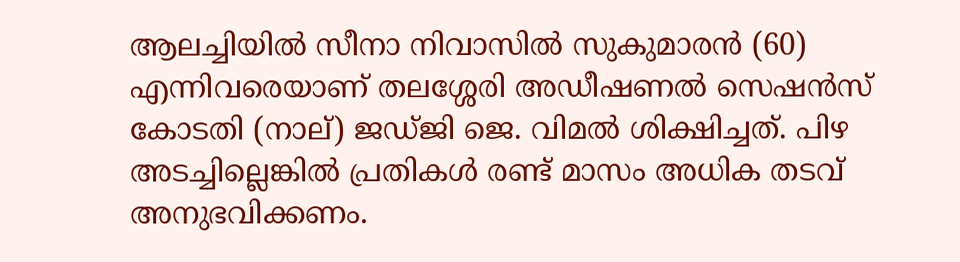ആലച്ചിയിൽ സീനാ നിവാസിൽ സുകുമാരൻ (60) എന്നിവരെയാണ് തലശ്ശേരി അഡീഷണൽ സെഷൻസ് കോടതി (നാല്) ജഡ്ജി ജെ. വിമൽ ശിക്ഷിച്ചത്. പിഴ അടച്ചില്ലെങ്കിൽ പ്രതികൾ രണ്ട് മാസം അധിക തടവ് അനുഭവിക്കണം.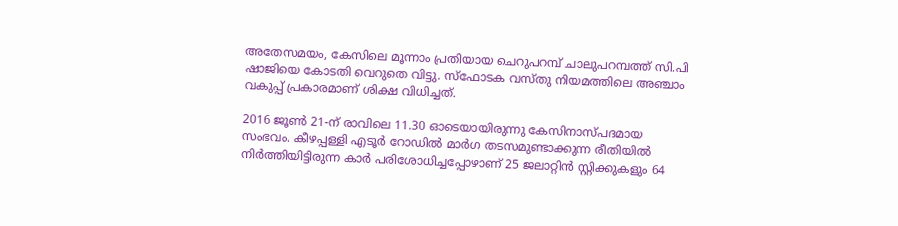അതേസമയം, കേസിലെ മൂന്നാം പ്രതിയായ ചെറുപറമ്പ് ചാലുപറമ്പത്ത് സി.പി ഷാജിയെ കോടതി വെറുതെ വിട്ടു. സ്‌ഫോടക വസ്തു നിയമത്തിലെ അഞ്ചാം വകുപ്പ് പ്രകാരമാണ് ശിക്ഷ വിധിച്ചത്.

2016 ജൂൺ 21-ന് രാവിലെ 11.30 ഓടെയായിരുന്നു കേസിനാസ്പദമായ സംഭവം. കീഴപ്പള്ളി എടൂർ റോഡിൽ മാർഗ തടസമുണ്ടാക്കുന്ന രീതിയിൽ നിർത്തിയിട്ടിരുന്ന കാർ പരിശോധിച്ചപ്പോഴാണ് 25 ജലാറ്റിൻ സ്റ്റിക്കുകളും 64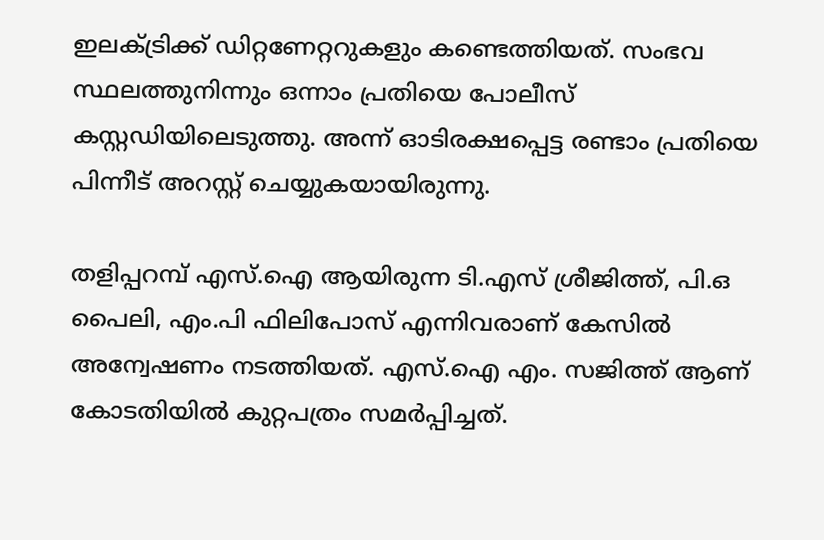ഇലക്ട്രിക്ക് ഡിറ്റണേറ്ററുകളും കണ്ടെത്തിയത്. സംഭവ സ്ഥലത്തുനിന്നും ഒന്നാം പ്രതിയെ പോലീസ് കസ്റ്റഡിയിലെടുത്തു. അന്ന് ഓടിരക്ഷപ്പെട്ട രണ്ടാം പ്രതിയെ പിന്നീട് അറസ്റ്റ് ചെയ്യുകയായിരുന്നു.

തളിപ്പറമ്പ് എസ്.ഐ ആയിരുന്ന ടി.എസ് ശ്രീജിത്ത്, പി.ഒ പൈലി, എം.പി ഫിലിപോസ് എന്നിവരാണ് കേസിൽ അന്വേഷണം നടത്തിയത്. എസ്.ഐ എം. സജിത്ത് ആണ് കോടതിയിൽ കുറ്റപത്രം സമർപ്പിച്ചത്.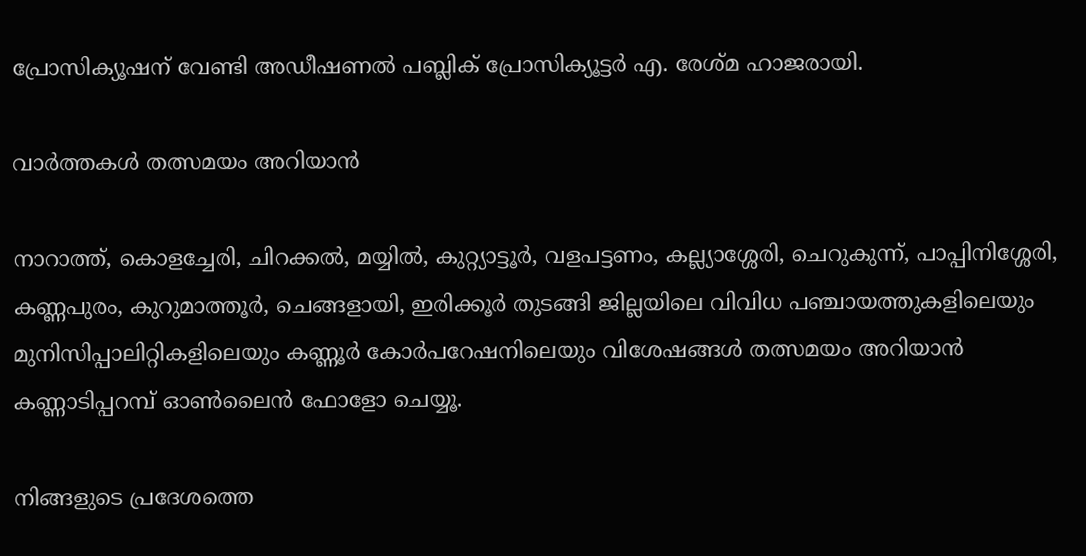പ്രോസിക്യൂഷന് വേണ്ടി അഡീഷണൽ പബ്ലിക് പ്രോസിക്യൂട്ടർ എ. രേശ്മ ഹാജരായി.

വാർത്തകൾ തത്സമയം അറിയാൻ

നാറാത്ത്, കൊളച്ചേരി, ചിറക്കൽ, മയ്യിൽ, കുറ്റ്യാട്ടൂർ, വളപട്ടണം, കല്ല്യാശ്ശേരി, ചെറുകുന്ന്, പാപ്പിനിശ്ശേരി, കണ്ണപുരം, കുറുമാത്തൂർ, ചെങ്ങളായി, ഇരിക്കൂർ തുടങ്ങി ജില്ലയിലെ വിവിധ പഞ്ചായത്തുകളിലെയും മുനിസിപ്പാലിറ്റികളിലെയും കണ്ണൂർ കോർപറേഷനിലെയും വിശേഷങ്ങൾ തത്സമയം അറിയാൻ കണ്ണാടിപ്പറമ്പ് ഓൺലൈൻ ഫോളോ ചെയ്യൂ.

നിങ്ങളുടെ പ്രദേശത്തെ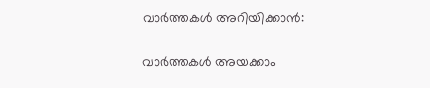വാർത്തകൾ അറിയിക്കാൻ:

വാർത്തകൾ അയക്കാം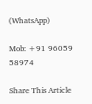(WhatsApp)

Mob: +91 96059 58974

Share This Article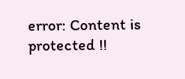error: Content is protected !!